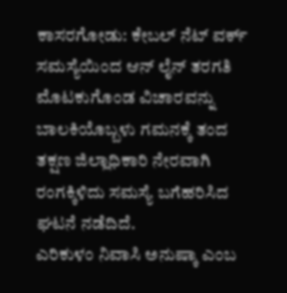ಕಾಸರಗೋಡು: ಕೇಬಲ್ ನೆಟ್ ವರ್ಕ್ ಸಮಸ್ಯೆಯಿಂದ ಆನ್ ಲೈನ್ ತರಗತಿ ಮೊಟಕುಗೊಂಡ ವಿಚಾರವನ್ನು ಬಾಲಕಿಯೊಬ್ಬಳು ಗಮನಕ್ಕೆ ತಂದ ತಕ್ಷಣ ಜಿಲ್ಲಾಧಿಕಾರಿ ನೇರವಾಗಿ ರಂಗಕ್ಕಿಳಿದು ಸಮಸ್ಯೆ ಬಗೆಹರಿಸಿದ ಘಟನೆ ನಡೆದಿದೆ.
ಎರಿಕುಳಂ ನಿವಾಸಿ ಅನುಷ್ಕಾ ಎಂಬ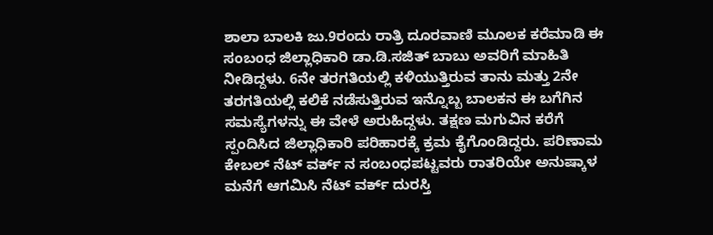ಶಾಲಾ ಬಾಲಕಿ ಜು.9ರಂದು ರಾತ್ರಿ ದೂರವಾಣಿ ಮೂಲಕ ಕರೆಮಾಡಿ ಈ ಸಂಬಂಧ ಜಿಲ್ಲಾಧಿಕಾರಿ ಡಾ.ಡಿ.ಸಜಿತ್ ಬಾಬು ಅವರಿಗೆ ಮಾಹಿತಿ ನೀಡಿದ್ದಳು. 6ನೇ ತರಗತಿಯಲ್ಲಿ ಕಳಿಯುತ್ತಿರುವ ತಾನು ಮತ್ತು 2ನೇ ತರಗತಿಯಲ್ಲಿ ಕಲಿಕೆ ನಡೆಸುತ್ತಿರುವ ಇನ್ನೊಬ್ಬ ಬಾಲಕನ ಈ ಬಗೆಗಿನ ಸಮಸ್ಯೆಗಳನ್ನು ಈ ವೇಳೆ ಅರುಹಿದ್ದಳು. ತಕ್ಷಣ ಮಗುವಿನ ಕರೆಗೆ ಸ್ಪಂದಿಸಿದ ಜಿಲ್ಲಾಧಿಕಾರಿ ಪರಿಹಾರಕ್ಕೆ ಕ್ರಮ ಕೈಗೊಂಡಿದ್ದರು. ಪರಿಣಾಮ ಕೇಬಲ್ ನೆಟ್ ವರ್ಕ್ ನ ಸಂಬಂಧಪಟ್ಟವರು ರಾತರಿಯೇ ಅನುಷ್ಕಾಳ ಮನೆಗೆ ಆಗಮಿಸಿ ನೆಟ್ ವರ್ಕ್ ದುರಸ್ತಿ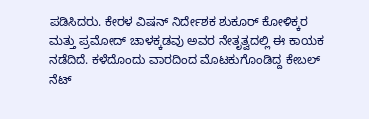ಪಡಿಸಿದರು. ಕೇರಳ ವಿಷನ್ ನಿರ್ದೇಶಕ ಶುಕೂರ್ ಕೋಳಿಕ್ಕರ ಮತ್ತು ಪ್ರಮೋದ್ ಚಾಳಕ್ಕಡವು ಅವರ ನೇತೃತ್ವದಲ್ಲಿ ಈ ಕಾಯಕ ನಡೆದಿದೆ. ಕಳೆದೊಂದು ವಾರದಿಂದ ಮೊಟಕುಗೊಂಡಿದ್ದ ಕೇಬಲ್ ನೆಟ್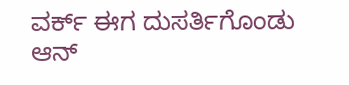ವರ್ಕ್ ಈಗ ದುಸರ್ತಿಗೊಂಡು ಆನ್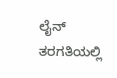ಲೈನ್ ತರಗತಿಯಲ್ಲಿ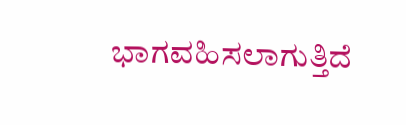ಭಾಗವಹಿಸಲಾಗುತ್ತಿದೆ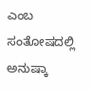ಎಂಬ ಸಂತೋಷದಲ್ಲಿ ಅನುಷ್ಕಾ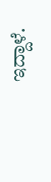ಇದ್ದಾಳೆ.